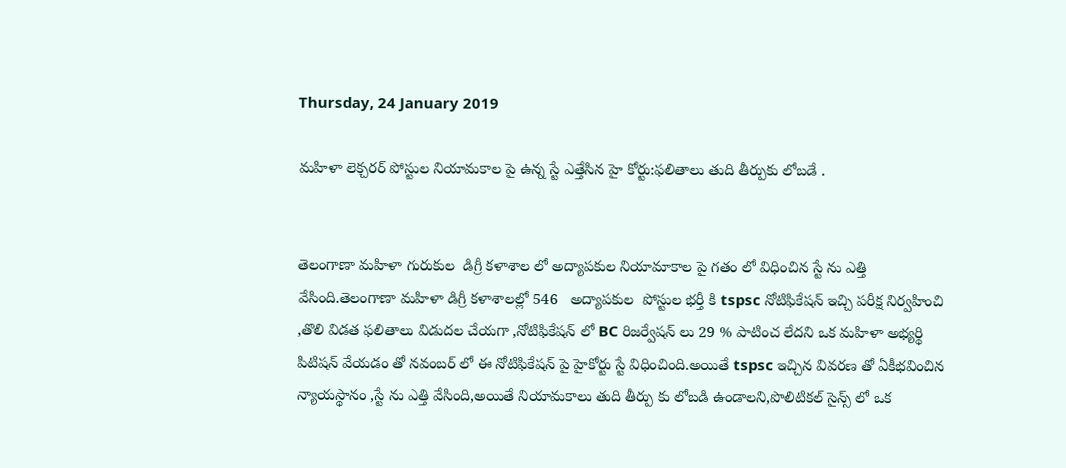Thursday, 24 January 2019

మహిళా లెక్చరర్ పోస్టుల నియామకాల పై ఉన్న స్టే ఎత్తేసిన హై కోర్టు:ఫలితాలు తుది తీర్పుకు లోబడే .


తెలంగాణా మహిళా గురుకుల  డిగ్రీ కళాశాల లో అద్యాపకుల నియామాకాల పై గతం లో విధించిన స్టే ను ఎత్తి వేసింది.తెలంగాణా మహిళా డిగ్రీ కళాశాలల్లో 546   అద్యాపకుల  పోస్టుల భర్తీ కి tspsc నోటిఫికేషన్ ఇచ్చి పరీక్ష నిర్వహించి ,తొలి విడత ఫలితాలు విడుదల చేయగా ,నోటిఫికేషన్ లో BC రిజర్వేషన్ లు 29 % పాటించ లేదని ఒక మహిళా అభ్యర్థి పిటిషన్ వేయడం తో నవంబర్ లో ఈ నోటిఫికేషన్ పై హైకోర్టు స్టే విధించింది.అయితే tspsc ఇచ్చిన వివరణ తో ఏకీభవించిన న్యాయస్థానం ,స్టే ను ఎత్తి వేసింది,అయితే నియామకాలు తుది తీర్పు కు లోబడి ఉండాలని,పొలిటికల్ సైన్స్ లో ఒక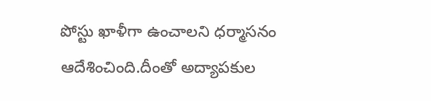పోస్టు ఖాళీగా ఉంచాలని ధర్మాసనం ఆదేశించింది.దీంతో అద్యాపకుల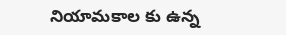నియామకాల కు ఉన్న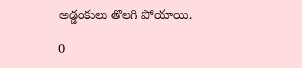అడ్డంకులు తొలగి పోయాయి.

0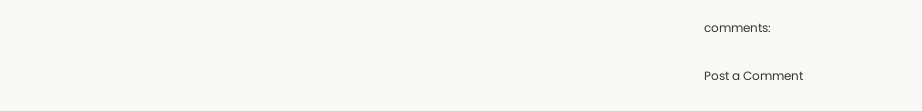comments:

Post a Comment